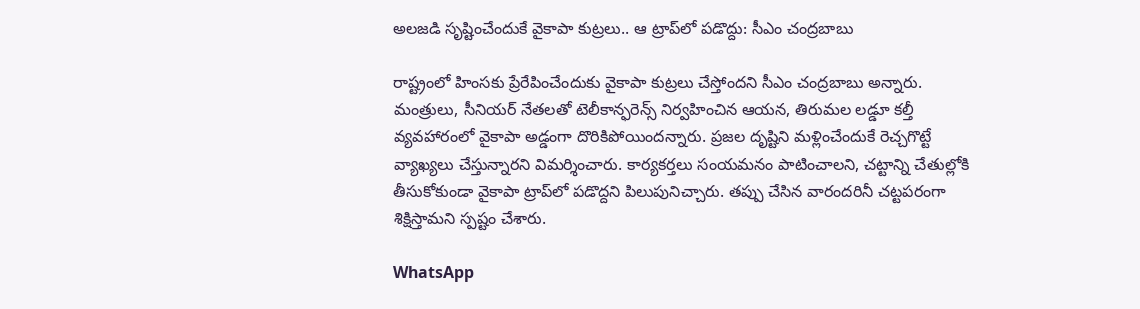అలజడి సృష్టించేందుకే వైకాపా కుట్రలు.. ఆ ట్రాప్‌లో పడొద్దు: సీఎం చంద్రబాబు

రాష్ట్రంలో హింసకు ప్రేరేపించేందుకు వైకాపా కుట్రలు చేస్తోందని సీఎం చంద్రబాబు అన్నారు. మంత్రులు, సీనియర్ నేతలతో టెలీకాన్ఫరెన్స్ నిర్వహించిన ఆయన, తిరుమల లడ్డూ కల్తీ వ్యవహారంలో వైకాపా అడ్డంగా దొరికిపోయిందన్నారు. ప్రజల దృష్టిని మళ్లించేందుకే రెచ్చగొట్టే వ్యాఖ్యలు చేస్తున్నారని విమర్శించారు. కార్యకర్తలు సంయమనం పాటించాలని, చట్టాన్ని చేతుల్లోకి తీసుకోకుండా వైకాపా ట్రాప్‌లో పడొద్దని పిలుపునిచ్చారు. తప్పు చేసిన వారందరినీ చట్టపరంగా శిక్షిస్తామని స్పష్టం చేశారు.

WhatsApp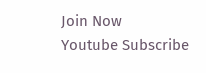Join Now
Youtube Subscribe